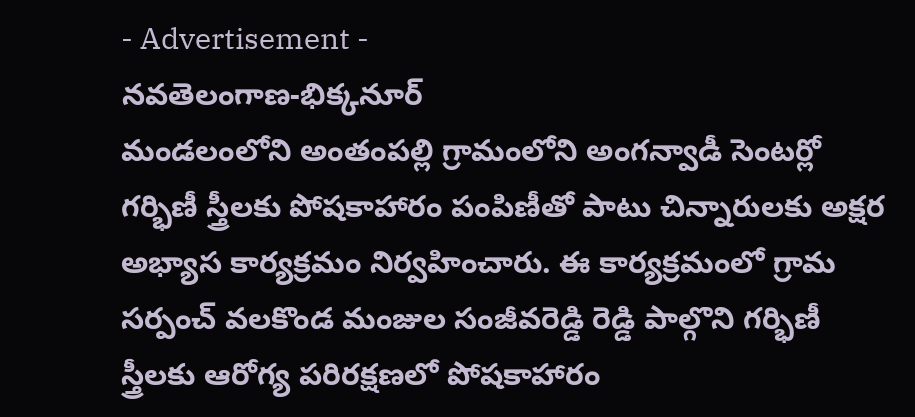- Advertisement -
నవతెలంగాణ-భిక్కనూర్
మండలంలోని అంతంపల్లి గ్రామంలోని అంగన్వాడీ సెంటర్లో గర్భిణీ స్త్రీలకు పోషకాహారం పంపిణీతో పాటు చిన్నారులకు అక్షర అభ్యాస కార్యక్రమం నిర్వహించారు. ఈ కార్యక్రమంలో గ్రామ సర్పంచ్ వలకొండ మంజుల సంజీవరెడ్డి రెడ్డి పాల్గొని గర్భిణీ స్త్రీలకు ఆరోగ్య పరిరక్షణలో పోషకాహారం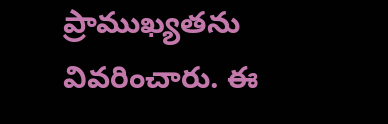ప్రాముఖ్యతను వివరించారు. ఈ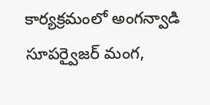కార్యక్రమంలో అంగన్వాడి సూపర్వైజర్ మంగ,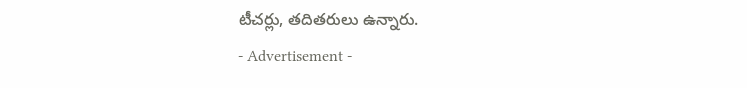టీచర్లు, తదితరులు ఉన్నారు.
- Advertisement -